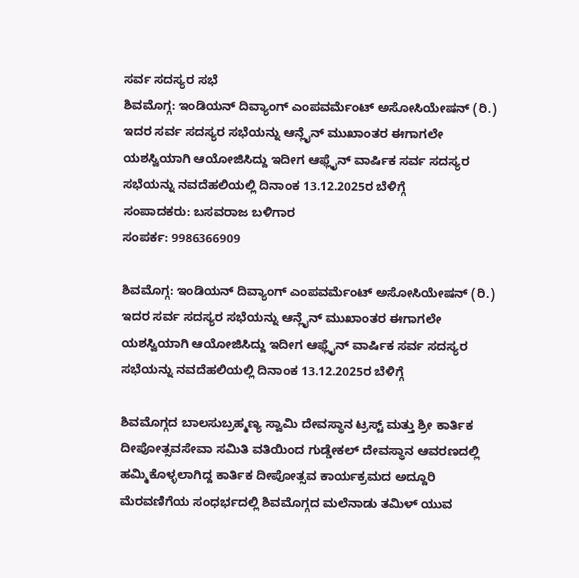ಸರ್ವ ಸದಸ್ಯರ ಸಭೆ
ಶಿವಮೊಗ್ಗ: ಇಂಡಿಯನ್ ದಿವ್ಯಾಂಗ್ ಎಂಪವರ್ಮೆಂಟ್ ಅಸೋಸಿಯೇಷನ್ (ರಿ.) ಇದರ ಸರ್ವ ಸದಸ್ಯರ ಸಭೆಯನ್ನು ಆನ್ಲೈನ್ ಮುಖಾಂತರ ಈಗಾಗಲೇ ಯಶಸ್ವಿಯಾಗಿ ಆಯೋಜಿಸಿದ್ದು ಇದೀಗ ಆಫ್ಲೈನ್ ವಾರ್ಷಿಕ ಸರ್ವ ಸದಸ್ಯರ ಸಭೆಯನ್ನು ನವದೆಹಲಿಯಲ್ಲಿ ದಿನಾಂಕ 13.12.2025ರ ಬೆಳಿಗ್ಗೆ
ಸಂಪಾದಕರು: ಬಸವರಾಜ ಬಳಿಗಾರ
ಸಂಪರ್ಕ: 9986366909

ಶಿವಮೊಗ್ಗ: ಇಂಡಿಯನ್ ದಿವ್ಯಾಂಗ್ ಎಂಪವರ್ಮೆಂಟ್ ಅಸೋಸಿಯೇಷನ್ (ರಿ.) ಇದರ ಸರ್ವ ಸದಸ್ಯರ ಸಭೆಯನ್ನು ಆನ್ಲೈನ್ ಮುಖಾಂತರ ಈಗಾಗಲೇ ಯಶಸ್ವಿಯಾಗಿ ಆಯೋಜಿಸಿದ್ದು ಇದೀಗ ಆಫ್ಲೈನ್ ವಾರ್ಷಿಕ ಸರ್ವ ಸದಸ್ಯರ ಸಭೆಯನ್ನು ನವದೆಹಲಿಯಲ್ಲಿ ದಿನಾಂಕ 13.12.2025ರ ಬೆಳಿಗ್ಗೆ

ಶಿವಮೊಗ್ಗದ ಬಾಲಸುಬ್ರಹ್ಮಣ್ಯ ಸ್ವಾಮಿ ದೇವಸ್ಥಾನ ಟ್ರಸ್ಟ್ ಮತ್ತು ಶ್ರೀ ಕಾರ್ತಿಕ ದೀಪೋತ್ಸವಸೇವಾ ಸಮಿತಿ ವತಿಯಿಂದ ಗುಡ್ಡೇಕಲ್ ದೇವಸ್ಥಾನ ಆವರಣದಲ್ಲಿ ಹಮ್ಮಿಕೊಳ್ಳಲಾಗಿದ್ದ ಕಾರ್ತಿಕ ದೀಪೋತ್ಸವ ಕಾರ್ಯಕ್ರಮದ ಅದ್ದೂರಿ ಮೆರವಣಿಗೆಯ ಸಂಧರ್ಭದಲ್ಲಿ ಶಿವಮೊಗ್ಗದ ಮಲೆನಾಡು ತಮಿಳ್ ಯುವ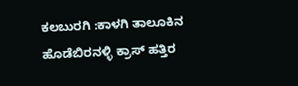ಕಲಬುರಗಿ :ಕಾಳಗಿ ತಾಲೂಕಿನ ಹೊಡೆಬಿರನಳ್ಳಿ ಕ್ರಾಸ್ ಹತ್ತಿರ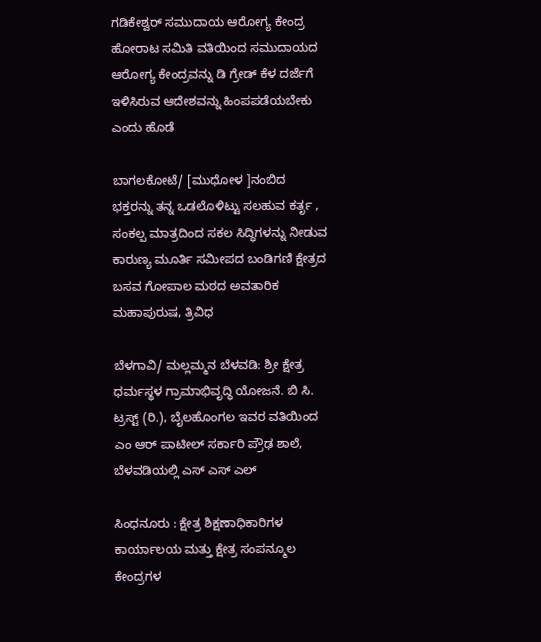ಗಡಿಕೇಶ್ವರ್ ಸಮುದಾಯ ಆರೋಗ್ಯ ಕೇಂದ್ರ ಹೋರಾಟ ಸಮಿತಿ ವತಿಯಿಂದ ಸಮುದಾಯದ ಆರೋಗ್ಯ ಕೇಂದ್ರವನ್ನು ಡಿ ಗ್ರೇಡ್ ಕೆಳ ದರ್ಜೆಗೆ ಇಳಿಸಿರುವ ಆದೇಶವನ್ನು ಹಿಂಪಪಡೆಯಬೇಕು ಎಂದು ಹೊಡೆ

ಬಾಗಲಕೋಟೆ/ [ಮುಧೋಳ ]ನಂಬಿದ ಭಕ್ತರನ್ನು ತನ್ನ ಒಡಲೊಳಿಟ್ಟು ಸಲಹುವ ಕರ್ತೃ , ಸಂಕಲ್ಪ ಮಾತ್ರದಿಂದ ಸಕಲ ಸಿದ್ಧಿಗಳನ್ನು ನೀಡುವ ಕಾರುಣ್ಯ ಮೂರ್ತಿ ಸಮೀಪದ ಬಂಡಿಗಣಿ ಕ್ಷೇತ್ರದ ಬಸವ ಗೋಪಾಲ ಮಠದ ಅವತಾರಿಕ ಮಹಾಪುರುಷ, ತ್ರಿವಿಧ

ಬೆಳಗಾವಿ/ ಮಲ್ಲಮ್ಮನ ಬೆಳವಡಿ: ಶ್ರೀ ಕ್ಷೇತ್ರ ಧರ್ಮಸ್ಥಳ ಗ್ರಾಮಾಭಿವೃದ್ಧಿ ಯೋಜನೆ. ಬಿ ಸಿ. ಟ್ರಸ್ಟ್ (ರಿ.), ಬೈಲಹೊಂಗಲ ಇವರ ವತಿಯಿಂದ ಎಂ ಆರ್ ಪಾಟೀಲ್ ಸರ್ಕಾರಿ ಪ್ರೌಢ ಶಾಲೆ, ಬೆಳವಡಿಯಲ್ಲಿ ಎಸ್ ಎಸ್ ಎಲ್

ಸಿಂಧನೂರು : ಕ್ಷೇತ್ರ ಶಿಕ್ಷಣಾಧಿಕಾರಿಗಳ ಕಾರ್ಯಾಲಯ ಮತ್ತು ಕ್ಷೇತ್ರ ಸಂಪನ್ಮೂಲ ಕೇಂದ್ರಗಳ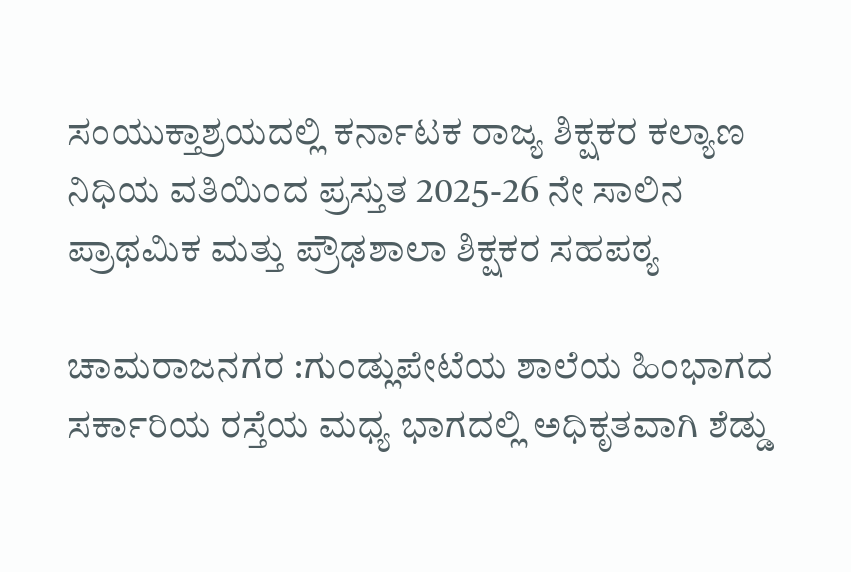ಸಂಯುಕ್ತಾಶ್ರಯದಲ್ಲಿ ಕರ್ನಾಟಕ ರಾಜ್ಯ ಶಿಕ್ಷಕರ ಕಲ್ಯಾಣ ನಿಧಿಯ ವತಿಯಿಂದ ಪ್ರಸ್ತುತ 2025-26 ನೇ ಸಾಲಿನ ಪ್ರಾಥಮಿಕ ಮತ್ತು ಪ್ರೌಢಶಾಲಾ ಶಿಕ್ಷಕರ ಸಹಪಠ್ಯ

ಚಾಮರಾಜನಗರ :ಗುಂಡ್ಲುಪೇಟೆಯ ಶಾಲೆಯ ಹಿಂಭಾಗದ ಸರ್ಕಾರಿಯ ರಸ್ತೆಯ ಮಧ್ಯ ಭಾಗದಲ್ಲಿ ಅಧಿಕೃತವಾಗಿ ಶೆಡ್ಡು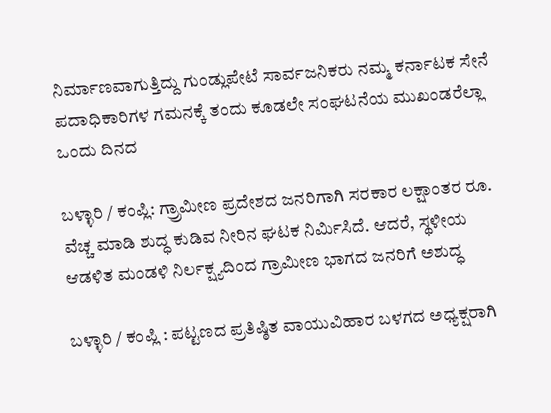ನಿರ್ಮಾಣವಾಗುತ್ತಿದ್ದು ಗುಂಡ್ಲುಪೇಟೆ ಸಾರ್ವಜನಿಕರು ನಮ್ಮ ಕರ್ನಾಟಕ ಸೇನೆ ಪದಾಧಿಕಾರಿಗಳ ಗಮನಕ್ಕೆ ತಂದು ಕೂಡಲೇ ಸಂಘಟನೆಯ ಮುಖಂಡರೆಲ್ಲಾ ಒಂದು ದಿನದ

ಬಳ್ಳಾರಿ / ಕಂಪ್ಲಿ: ಗ್ರ್ರಾಮೀಣ ಪ್ರದೇಶದ ಜನರಿಗಾಗಿ ಸರಕಾರ ಲಕ್ಷಾಂತರ ರೂ. ವೆಚ್ಚ ಮಾಡಿ ಶುದ್ಧ ಕುಡಿವ ನೀರಿನ ಘಟಕ ನಿರ್ಮಿಸಿದೆ. ಆದರೆ, ಸ್ಥಳೀಯ ಆಡಳಿತ ಮಂಡಳಿ ನಿರ್ಲಕ್ಷ್ಯದಿಂದ ಗ್ರಾಮೀಣ ಭಾಗದ ಜನರಿಗೆ ಅಶುದ್ಧ

ಬಳ್ಳಾರಿ / ಕಂಪ್ಲಿ : ಪಟ್ಟಣದ ಪ್ರತಿಷ್ಠಿತ ವಾಯುವಿಹಾರ ಬಳಗದ ಅಧ್ಯಕ್ಷರಾಗಿ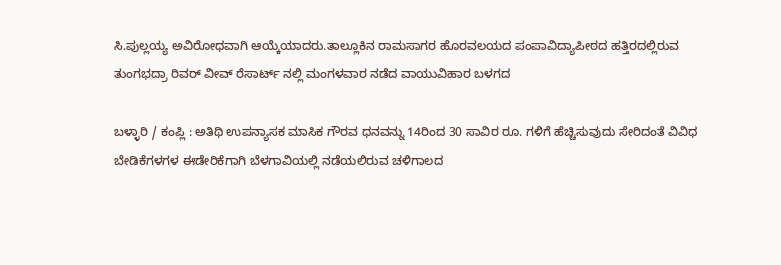ಸಿ.ಪುಲ್ಲಯ್ಯ ಅವಿರೋಧವಾಗಿ ಆಯ್ಕೆಯಾದರು.ತಾಲ್ಲೂಕಿನ ರಾಮಸಾಗರ ಹೊರವಲಯದ ಪಂಪಾವಿದ್ಯಾಪೀಠದ ಹತ್ತಿರದಲ್ಲಿರುವ ತುಂಗಭದ್ರಾ ರಿವರ್ ವೀವ್ ರೆಸಾರ್ಟ್ ನಲ್ಲಿ ಮಂಗಳವಾರ ನಡೆದ ವಾಯುವಿಹಾರ ಬಳಗದ

ಬಳ್ಳಾರಿ / ಕಂಪ್ಲಿ : ಅತಿಥಿ ಉಪನ್ಯಾಸಕ ಮಾಸಿಕ ಗೌರವ ಧನವನ್ನು 14ರಿಂದ 30 ಸಾವಿರ ರೂ. ಗಳಿಗೆ ಹೆಚ್ಚಿಸುವುದು ಸೇರಿದಂತೆ ವಿವಿಧ ಬೇಡಿಕೆಗಳಗಳ ಈಡೇರಿಕೆಗಾಗಿ ಬೆಳಗಾವಿಯಲ್ಲಿ ನಡೆಯಲಿರುವ ಚಳಿಗಾಲದ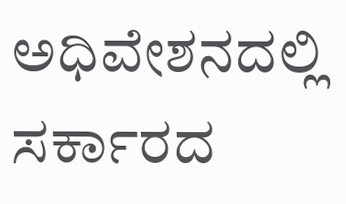ಅಧಿವೇಶನದಲ್ಲಿ ಸರ್ಕಾರದ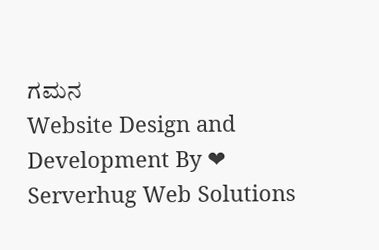ಗಮನ
Website Design and Development By ❤ Serverhug Web Solutions